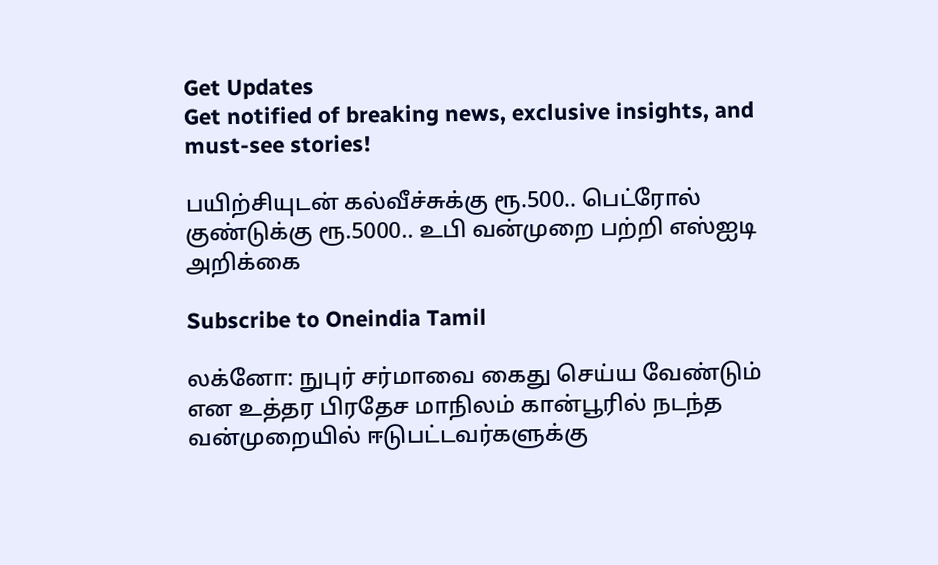Get Updates
Get notified of breaking news, exclusive insights, and must-see stories!

பயிற்சியுடன் கல்வீச்சுக்கு ரூ.500.. பெட்ரோல் குண்டுக்கு ரூ.5000.. உபி வன்முறை பற்றி எஸ்ஐடி அறிக்கை

Subscribe to Oneindia Tamil

லக்னோ: நுபுர் சர்மாவை கைது செய்ய வேண்டும் என உத்தர பிரதேச மாநிலம் கான்பூரில் நடந்த வன்முறையில் ஈடுபட்டவர்களுக்கு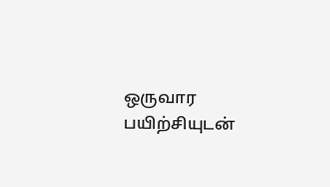ஒருவார பயிற்சியுடன்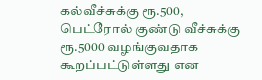கல்வீச்சுக்கு ரூ.500, பெட்ரோல் குண்டு வீச்சுக்கு ரூ.5000 வழங்குவதாக கூறப்பட்டுள்ளது என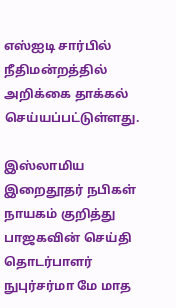எஸ்ஐடி சார்பில் நீதிமன்றத்தில் அறிக்கை தாக்கல் செய்யப்பட்டுள்ளது.

இஸ்லாமிய இறைதூதர் நபிகள் நாயகம் குறித்து பாஜகவின் செய்தி தொடர்பாளர் நுபுர்சர்மா மே மாத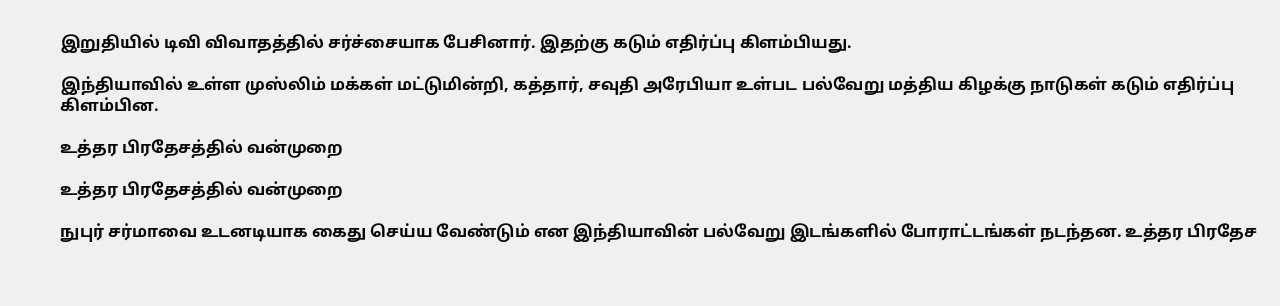இறுதியில் டிவி விவாதத்தில் சர்ச்சையாக பேசினார். இதற்கு கடும் எதிர்ப்பு கிளம்பியது.

இந்தியாவில் உள்ள முஸ்லிம் மக்கள் மட்டுமின்றி, கத்தார், சவுதி அரேபியா உள்பட பல்வேறு மத்திய கிழக்கு நாடுகள் கடும் எதிர்ப்பு கிளம்பின.

உத்தர பிரதேசத்தில் வன்முறை

உத்தர பிரதேசத்தில் வன்முறை

நுபுர் சர்மாவை உடனடியாக கைது செய்ய வேண்டும் என இந்தியாவின் பல்வேறு இடங்களில் போராட்டங்கள் நடந்தன. உத்தர பிரதேச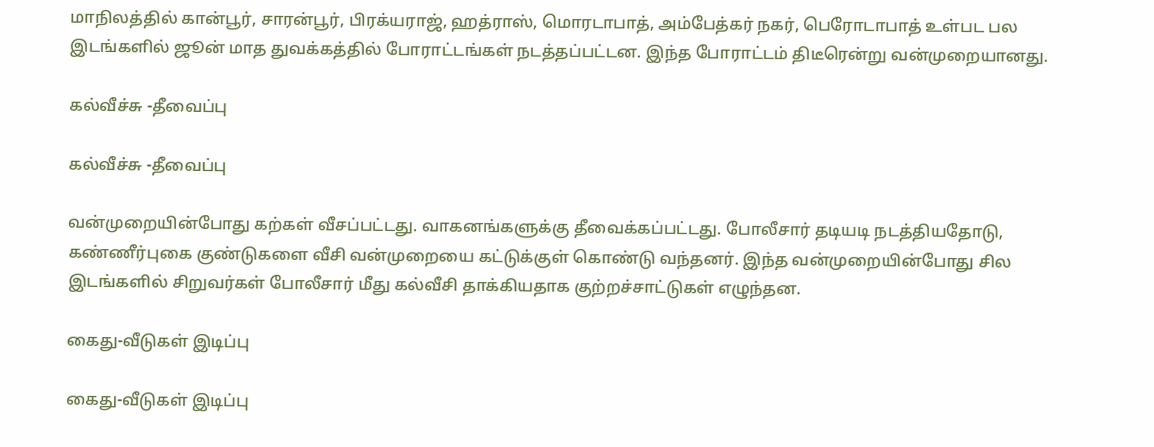மாநிலத்தில் கான்பூர், சாரன்பூர், பிரக்யராஜ், ஹத்ராஸ், மொரடாபாத், அம்பேத்கர் நகர், பெரோடாபாத் உள்பட பல இடங்களில் ஜூன் மாத துவக்கத்தில் போராட்டங்கள் நடத்தப்பட்டன. இந்த போராட்டம் திடீரென்று வன்முறையானது.

கல்வீச்சு -தீவைப்பு

கல்வீச்சு -தீவைப்பு

வன்முறையின்போது கற்கள் வீசப்பட்டது. வாகனங்களுக்கு தீவைக்கப்பட்டது. போலீசார் தடியடி நடத்தியதோடு, கண்ணீர்புகை குண்டுகளை வீசி வன்முறையை கட்டுக்குள் கொண்டு வந்தனர். இந்த வன்முறையின்போது சில இடங்களில் சிறுவர்கள் போலீசார் மீது கல்வீசி தாக்கியதாக குற்றச்சாட்டுகள் எழுந்தன.

கைது-வீடுகள் இடிப்பு

கைது-வீடுகள் இடிப்பு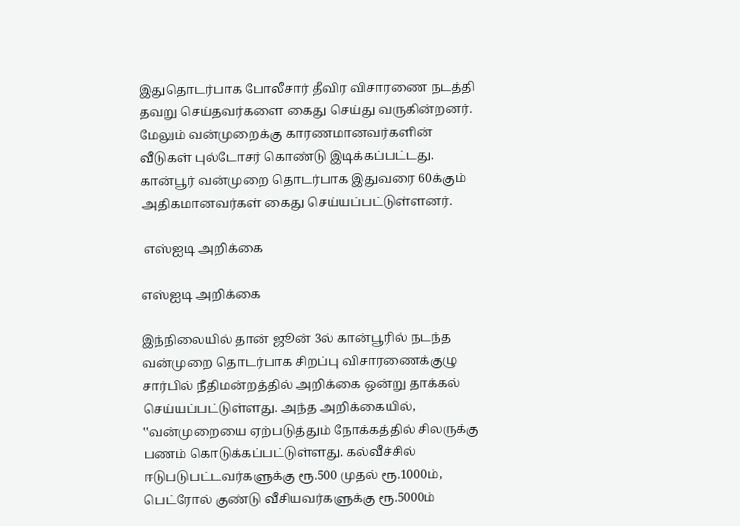இதுதொடர்பாக போலீசார் தீவிர விசாரணை நடத்தி தவறு செய்தவர்களை கைது செய்து வருகின்றனர். மேலும் வன்முறைக்கு காரணமானவர்களின் வீடுகள் புல்டோசர் கொண்டு இடிக்கப்பட்டது. கான்பூர் வன்முறை தொடர்பாக இதுவரை 60க்கும் அதிகமானவர்கள் கைது செய்யப்பட்டுள்ளனர்.

 எஸ்ஐடி அறிக்கை

எஸ்ஐடி அறிக்கை

இந்நிலையில் தான் ஜூன் 3ல் கான்பூரில் நடந்த வன்முறை தொடர்பாக சிறப்பு விசாரணைக்குழு சார்பில் நீதிமன்றத்தில் அறிக்கை ஒன்று தாக்கல் செய்யப்பட்டுள்ளது. அந்த அறிக்கையில், ‛‛வன்முறையை ஏற்படுத்தும் நோக்கத்தில் சிலருக்கு பணம் கொடுக்கப்பட்டுள்ளது. கல்வீச்சில் ஈடுபடுபட்டவர்களுக்கு ரூ.500 முதல் ரூ.1000ம், பெட்ரோல் குண்டு வீசியவர்களுக்கு ரூ.5000ம்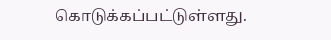கொடுக்கப்பட்டுள்ளது.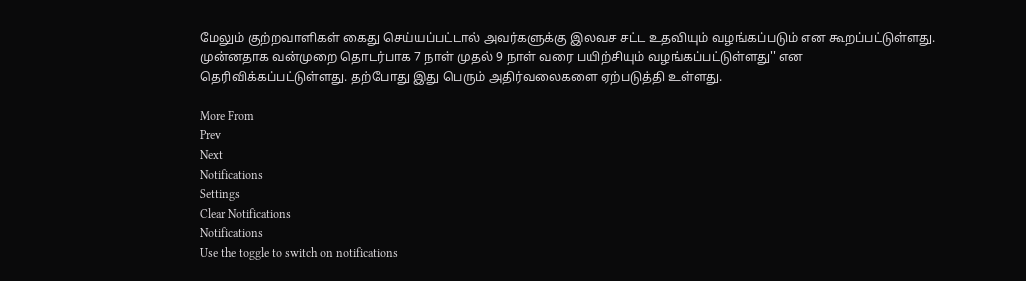மேலும் குற்றவாளிகள் கைது செய்யப்பட்டால் அவர்களுக்கு இலவச சட்ட உதவியும் வழங்கப்படும் என கூறப்பட்டுள்ளது. முன்னதாக வன்முறை தொடர்பாக 7 நாள் முதல் 9 நாள் வரை பயிற்சியும் வழங்கப்பட்டுள்ளது'' என தெரிவிக்கப்பட்டுள்ளது. தற்போது இது பெரும் அதிர்வலைகளை ஏற்படுத்தி உள்ளது.

More From
Prev
Next
Notifications
Settings
Clear Notifications
Notifications
Use the toggle to switch on notifications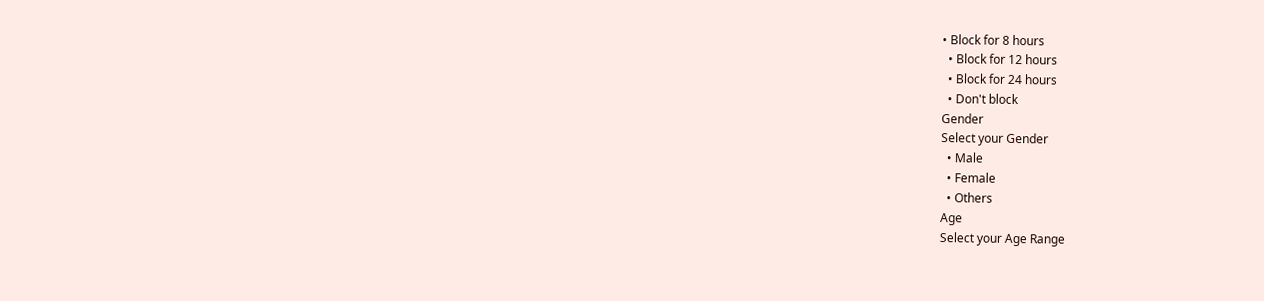• Block for 8 hours
  • Block for 12 hours
  • Block for 24 hours
  • Don't block
Gender
Select your Gender
  • Male
  • Female
  • Others
Age
Select your Age Range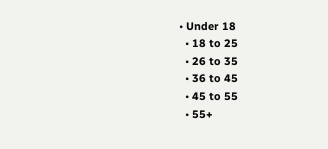• Under 18
  • 18 to 25
  • 26 to 35
  • 36 to 45
  • 45 to 55
  • 55+